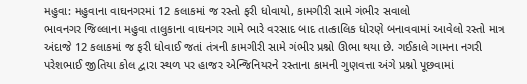મહુવા: મહુવાના વાઘનગરમાં 12 કલાકમાં જ રસ્તો ફરી ધોવાયો, કામગીરી સામે ગંભીર સવાલો
ભાવનગર જિલ્લાના મહુવા તાલુકાના વાઘનગર ગામે ભારે વરસાદ બાદ તાત્કાલિક ધોરણે બનાવવામાં આવેલો રસ્તો માત્ર અંદાજે 12 કલાકમાં જ ફરી ધોવાઈ જતાં તંત્રની કામગીરી સામે ગંભીર પ્રશ્નો ઊભા થયા છે. ગઈકાલે ગામના નગરી પરેશભાઈ જીતિયા કોલ દ્વારા સ્થળ પર હાજર એન્જિનિયરને રસ્તાના કામની ગુણવત્તા અંગે પ્રશ્નો પૂછવામાં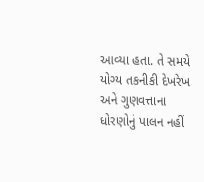આવ્યા હતા. તે સમયે યોગ્ય તકનીકી દેખરેખ અને ગુણવત્તાના ધોરણોનું પાલન નહીં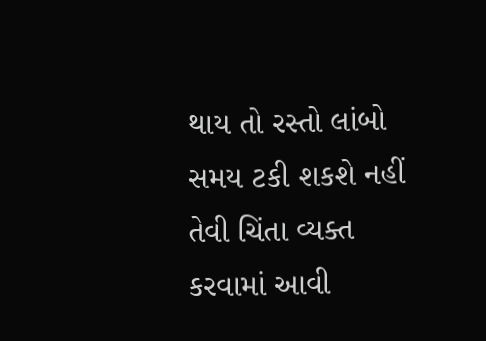થાય તો રસ્તો લાંબો સમય ટકી શકશે નહીં તેવી ચિંતા વ્યક્ત કરવામાં આવી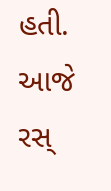હતી. આજે રસ્